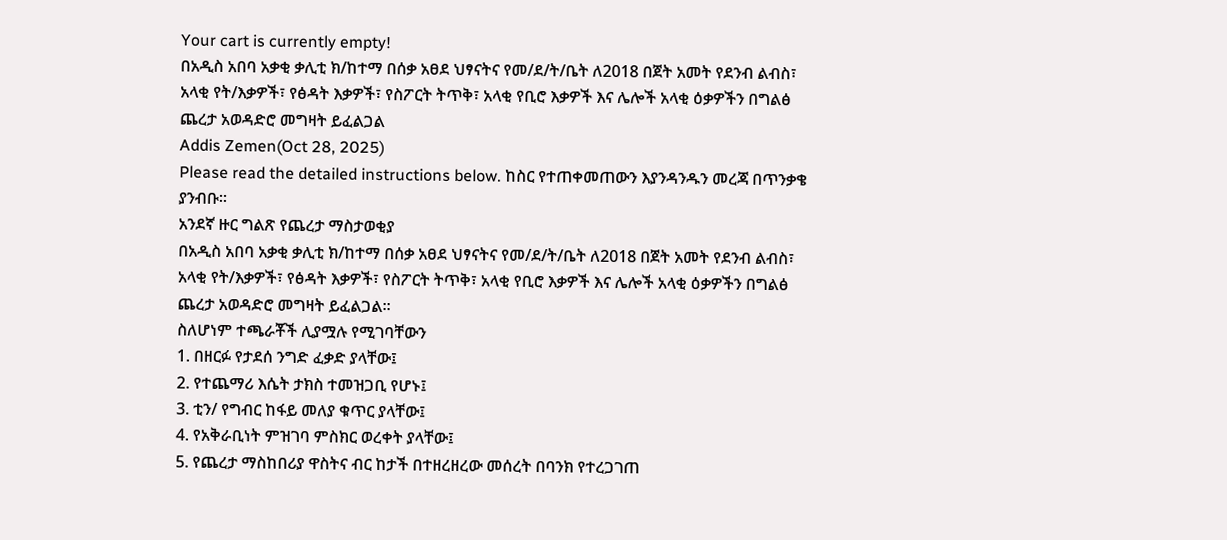Your cart is currently empty!
በአዲስ አበባ አቃቂ ቃሊቲ ክ/ከተማ በሰቃ አፀደ ህፃናትና የመ/ደ/ት/ቤት ለ2018 በጀት አመት የደንብ ልብስ፣ አላቂ የት/እቃዎች፣ የፅዳት እቃዎች፣ የስፖርት ትጥቅ፣ አላቂ የቢሮ እቃዎች እና ሌሎች አላቂ ዕቃዎችን በግልፅ ጨረታ አወዳድሮ መግዛት ይፈልጋል
Addis Zemen(Oct 28, 2025)
Please read the detailed instructions below. ከስር የተጠቀመጠውን እያንዳንዱን መረጃ በጥንቃቄ ያንብቡ።
አንደኛ ዙር ግልጽ የጨረታ ማስታወቂያ
በአዲስ አበባ አቃቂ ቃሊቲ ክ/ከተማ በሰቃ አፀደ ህፃናትና የመ/ደ/ት/ቤት ለ2018 በጀት አመት የደንብ ልብስ፣ አላቂ የት/እቃዎች፣ የፅዳት እቃዎች፣ የስፖርት ትጥቅ፣ አላቂ የቢሮ እቃዎች እና ሌሎች አላቂ ዕቃዎችን በግልፅ ጨረታ አወዳድሮ መግዛት ይፈልጋል፡፡
ስለሆነም ተጫራቾች ሊያሟሉ የሚገባቸውን
1. በዘርፉ የታደሰ ንግድ ፈቃድ ያላቸው፤
2. የተጨማሪ እሴት ታክስ ተመዝጋቢ የሆኑ፤
3. ቲን/ የግብር ከፋይ መለያ ቁጥር ያላቸው፤
4. የአቅራቢነት ምዝገባ ምስክር ወረቀት ያላቸው፤
5. የጨረታ ማስከበሪያ ዋስትና ብር ከታች በተዘረዘረው መሰረት በባንክ የተረጋገጠ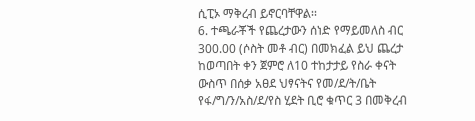ሲፒኦ ማቅረብ ይኖርባቸዋል፡፡
6. ተጫራቾች የጨረታውን ሰነድ የማይመለስ ብር 300.00 (ሶስት መቶ ብር) በመክፈል ይህ ጨረታ ከወጣበት ቀን ጀምሮ ለ10 ተከታታይ የስራ ቀናት ውስጥ በሰቃ አፀደ ህፃናትና የመ/ደ/ት/ቤት የፋ/ግ/ን/አስ/ደ/የስ ሂደት ቢሮ ቁጥር 3 በመቅረብ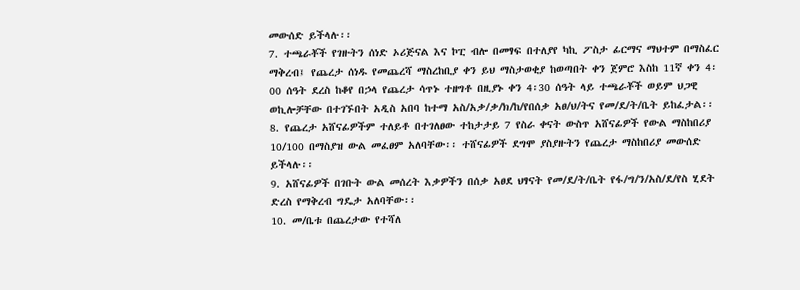መውሰድ ይችላሉ፡፡
7. ተጫራቾች የገዙትን ሰነድ ኦሪጅናል እና ኮፒ ብሎ በመፃፍ በተለያየ ካኪ ፖስታ ፊርማና ማህተም በማስፈር ማቅረብ፤ የጨረታ ሰነዱ የመጨረሻ ማስረከቢያ ቀን ይህ ማስታወቂያ ከወጣበት ቀን ጀምሮ እስከ 11ኛ ቀን 4፡00 ሰዓት ደረስ ከቆየ በኃላ የጨረታ ሳጥኑ ተዘግቶ በዚያኑ ቀን 4፡30 ሰዓት ላይ ተጫራቾች ወይም ህጋዊ ወኪሎቻቸው በተገኙበት አዲስ አበባ ከተማ አስ/አቃ/ቃ/ክ/ከ/የበሰቃ አፀ/ህ/ትና የመ/ደ/ት/ቤት ይከፈታል፡፡
8. የጨረታ አሸናፊዎችም ተለይቶ በተገለፀው ተከታታይ 7 የስራ ቀናት ውስጥ አሸናፊዎች የውል ማስከበሪያ 10/100 በማስያዝ ውል መፈፀም አለባቸው፡፡ ተሸናፊዎች ደግሞ ያስያዙትን የጨረታ ማስከበሪያ መውሰድ ይችላሉ፡፡
9. አሸናፊዎች በገቡት ውል መሰረት እቃዎችን በሰቃ አፀደ ህፃናት የመ/ደ/ት/ቤት የፋ/ግ/ን/አስ/ደ/የስ ሂደት ድረስ የማቅረብ ግዴታ አለባቸው፡፡
10. መ/ቤቱ በጨረታው የተሻለ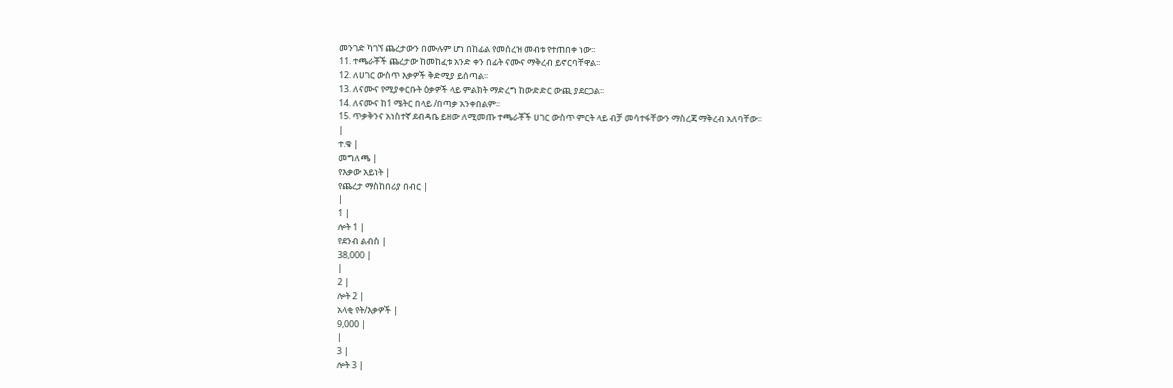መንገድ ካገኘ ጨረታውን በሙሉም ሆነ በከፊል የመሰረዝ መብቱ የተጠበቀ ነው፡፡
11. ተጫራቾች ጨረታው ከመከፈቱ አንድ ቀን በፊት ናሙና ማቅረብ ይኖርባቸዋል፡፡
12. ለሀገር ውስጥ እቃዎች ቅድሚያ ይሰጣል፡፡
13. ለናሙና የሚያቀርቡት ዕቃዎች ላይ ምልክት ማድረግ ከውድድር ውጪ ያደርጋል፡፡
14. ለናሙና ከ1 ሜትር በላይ /በጣቃ አንቀበልም፡፡
15. ጥቃቅንና አነስተኛ ደብዳቤ ይዘው ለሚመጡ ተጫራቾች ሀገር ውስጥ ምርት ላይ ብቻ መሳተፋቸውን ማስረጃ ማቅረብ አለባቸው፡፡
|
ተ.ቁ |
መግለጫ |
የእቃው አይነት |
የጨረታ ማስከበሪያ በብር |
|
1 |
ሎት 1 |
የደንብ ልብስ |
38,000 |
|
2 |
ሎት 2 |
አላቂ የት/እቃዎች |
9,000 |
|
3 |
ሎት 3 |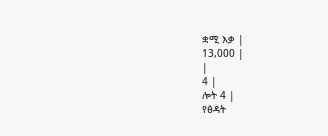ቋሚ እቃ |
13,000 |
|
4 |
ሎት 4 |
የፅዳት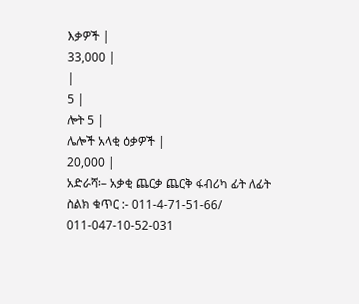እቃዎች |
33,000 |
|
5 |
ሎት 5 |
ሌሎች አላቂ ዕቃዎች |
20,000 |
አድራሻ፡– አቃቂ ጨርቃ ጨርቅ ፋብሪካ ፊት ለፊት
ስልክ ቁጥር :- 011-4-71-51-66/ 011-047-10-52-031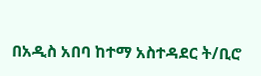በአዲስ አበባ ከተማ አስተዳደር ት/ቢሮ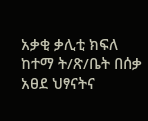አቃቂ ቃሊቲ ክፍለ ከተማ ት/ጽ/ቤት በሰቃ አፀደ ህፃናትና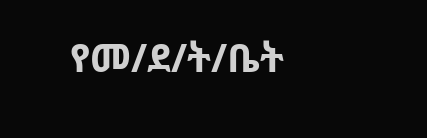የመ/ደ/ት/ቤት